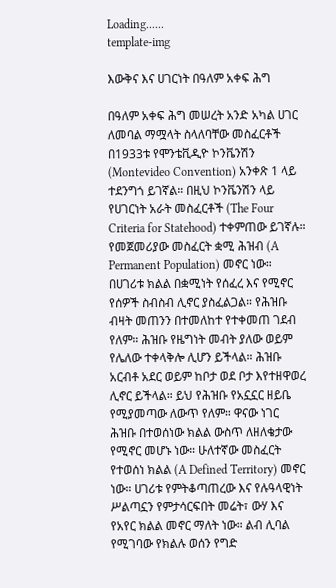Loading......
template-img

እውቅና እና ሀገርነት በዓለም አቀፍ ሕግ

በዓለም አቀፍ ሕግ መሠረት አንድ አካል ሀገር ለመባል ማሟላት ስላለባቸው መስፈርቶች በ1933ቱ የሞንቴቪዲዮ ኮንቬንሽን (Montevideo Convention) አንቀጽ 1 ላይ ተደንግጎ ይገኛል። በዚህ ኮንቬንሽን ላይ የሀገርነት አራት መስፈርቶች (The Four Criteria for Statehood) ተቀምጠው ይገኛሉ። የመጀመሪያው መስፈርት ቋሚ ሕዝብ (A Permanent Population) መኖር ነው። በሀገሪቱ ክልል በቋሚነት የሰፈረ እና የሚኖር የሰዎች ስብስብ ሊኖር ያስፈልጋል። የሕዝቡ ብዛት መጠንን በተመለከተ የተቀመጠ ገደብ የለም። ሕዝቡ የዜግነት መብት ያለው ወይም የሌለው ተቀላቅሎ ሊሆን ይችላል። ሕዝቡ አርብቶ አደር ወይም ከቦታ ወደ ቦታ እየተዘዋወረ ሊኖር ይችላል። ይህ የሕዝቡ የአኗኗር ዘይቤ የሚያመጣው ለውጥ የለም። ዋናው ነገር ሕዝቡ በተወሰነው ክልል ውስጥ ለዘለቄታው የሚኖር መሆኑ ነው። ሁለተኛው መስፈርት የተወሰነ ክልል (A Defined Territory) መኖር ነው። ሀገሪቱ የምትቆጣጠረው እና የሉዓላዊነት ሥልጣኗን የምታሳርፍበት መሬት፣ ውሃ እና የአየር ክልል መኖር ማለት ነው። ልብ ሊባል የሚገባው የክልሉ ወሰን የግድ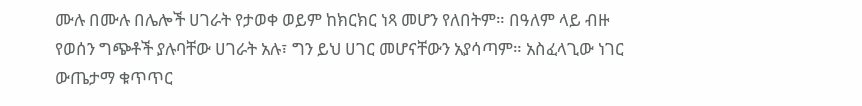ሙሉ በሙሉ በሌሎች ሀገራት የታወቀ ወይም ከክርክር ነጻ መሆን የለበትም። በዓለም ላይ ብዙ የወሰን ግጭቶች ያሉባቸው ሀገራት አሉ፣ ግን ይህ ሀገር መሆናቸውን አያሳጣም። አስፈላጊው ነገር ውጤታማ ቁጥጥር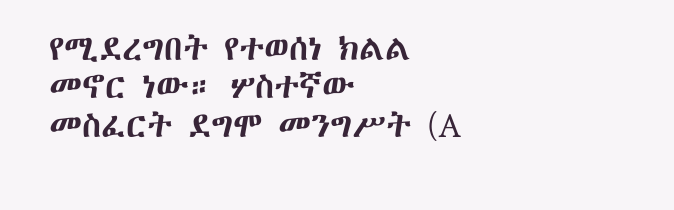የሚደረግበት የተወሰነ ክልል መኖር ነው። ሦስተኛው መስፈርት ደግሞ መንግሥት (A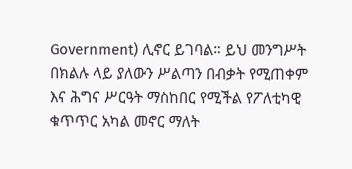Government) ሊኖር ይገባል። ይህ መንግሥት በክልሉ ላይ ያለውን ሥልጣን በብቃት የሚጠቀም እና ሕግና ሥርዓት ማስከበር የሚችል የፖለቲካዊ ቁጥጥር አካል መኖር ማለት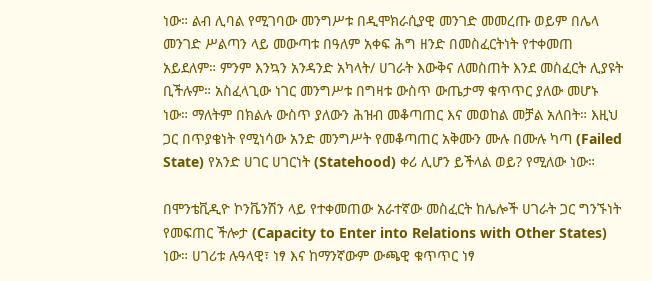ነው። ልብ ሊባል የሚገባው መንግሥቱ በዲሞክራሲያዊ መንገድ መመረጡ ወይም በሌላ መንገድ ሥልጣን ላይ መውጣቱ በዓለም አቀፍ ሕግ ዘንድ በመስፈርትነት የተቀመጠ አይደለም። ምንም እንኳን አንዳንድ አካላት/ ሀገራት እውቅና ለመስጠት እንደ መስፈርት ሊያዩት ቢችሉም። አስፈላጊው ነገር መንግሥቱ በግዛቱ ውስጥ ውጤታማ ቁጥጥር ያለው መሆኑ ነው። ማለትም በክልሉ ውስጥ ያለውን ሕዝብ መቆጣጠር እና መወከል መቻል አለበት። እዚህ ጋር በጥያቄነት የሚነሳው አንድ መንግሥት የመቆጣጠር አቅሙን ሙሉ በሙሉ ካጣ (Failed State) የአንድ ሀገር ሀገርነት (Statehood) ቀሪ ሊሆን ይችላል ወይ? የሚለው ነው።

በሞንቴቪዲዮ ኮንቬንሽን ላይ የተቀመጠው አራተኛው መስፈርት ከሌሎች ሀገራት ጋር ግንኙነት የመፍጠር ችሎታ (Capacity to Enter into Relations with Other States) ነው። ሀገሪቱ ሉዓላዊ፣ ነፃ እና ከማንኛውም ውጫዊ ቁጥጥር ነፃ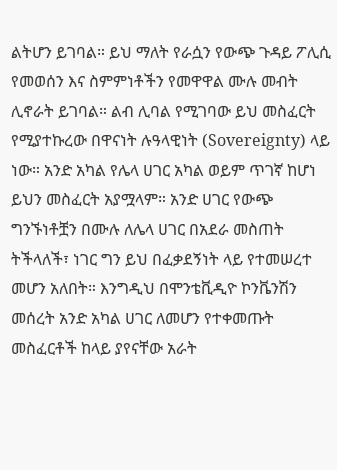ልትሆን ይገባል። ይህ ማለት የራሷን የውጭ ጉዳይ ፖሊሲ የመወሰን እና ስምምነቶችን የመዋዋል ሙሉ መብት ሊኖራት ይገባል። ልብ ሊባል የሚገባው ይህ መስፈርት የሚያተኩረው በዋናነት ሉዓላዊነት (Sovereignty) ላይ ነው። አንድ አካል የሌላ ሀገር አካል ወይም ጥገኛ ከሆነ ይህን መስፈርት አያሟላም። አንድ ሀገር የውጭ ግንኙነቶቿን በሙሉ ለሌላ ሀገር በአደራ መስጠት ትችላለች፣ ነገር ግን ይህ በፈቃደኝነት ላይ የተመሠረተ መሆን አለበት። እንግዲህ በሞንቴቪዲዮ ኮንቬንሽን መሰረት አንድ አካል ሀገር ለመሆን የተቀመጡት መስፈርቶች ከላይ ያየናቸው አራት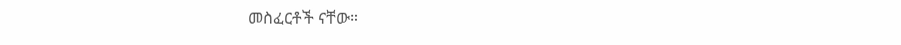መስፈርቶች ናቸው።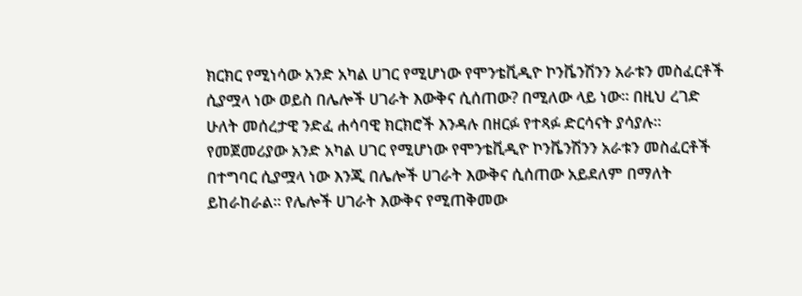ክርክር የሚነሳው አንድ አካል ሀገር የሚሆነው የሞንቴቪዲዮ ኮንቬንሽንን አራቱን መስፈርቶች ሲያሟላ ነው ወይስ በሌሎች ሀገራት እውቅና ሲሰጠው? በሚለው ላይ ነው። በዚህ ረገድ ሁለት መሰረታዊ ንድፈ ሐሳባዊ ክርክሮች እንዳሉ በዘርፉ የተጻፉ ድርሳናት ያሳያሉ። የመጀመሪያው አንድ አካል ሀገር የሚሆነው የሞንቴቪዲዮ ኮንቬንሽንን አራቱን መስፈርቶች በተግባር ሲያሟላ ነው እንጂ በሌሎች ሀገራት እውቅና ሲሰጠው አይደለም በማለት ይከራከራል። የሌሎች ሀገራት እውቅና የሚጠቅመው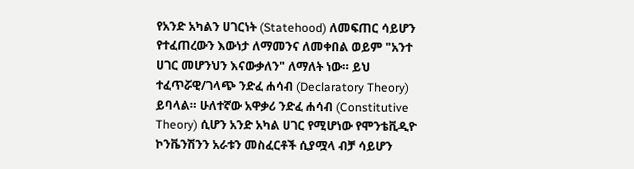የአንድ አካልን ሀገርነት (Statehood) ለመፍጠር ሳይሆን የተፈጠረውን እውነታ ለማመንና ለመቀበል ወይም "አንተ ሀገር መሆንህን እናውቃለን" ለማለት ነው። ይህ ተፈጥሯዊ/ገላጭ ንድፈ ሐሳብ (Declaratory Theory) ይባላል። ሁለተኛው አዋቃሪ ንድፈ ሐሳብ (Constitutive Theory) ሲሆን አንድ አካል ሀገር የሚሆነው የሞንቴቪዲዮ ኮንቬንሽንን አራቱን መስፈርቶች ሲያሟላ ብቻ ሳይሆን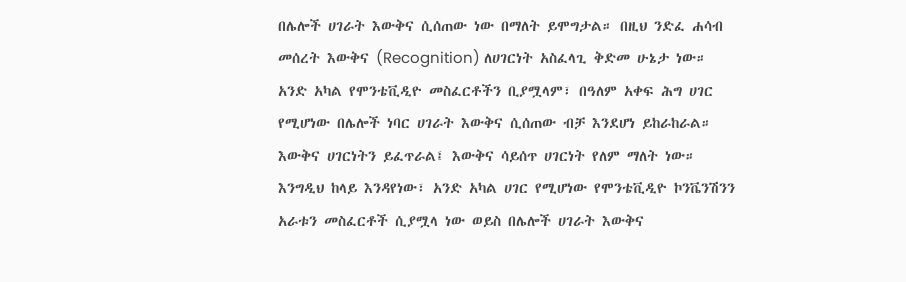በሌሎች ሀገራት እውቅና ሲሰጠው ነው በማለት ይሞግታል። በዚህ ንድፈ ሐሳብ መሰረት እውቅና (Recognition) ለሀገርነት አስፈላጊ ቅድመ ሁኔታ ነው። አንድ አካል የሞንቴቪዲዮ መስፈርቶችን ቢያሟላም፣ በዓለም አቀፍ ሕግ ሀገር የሚሆነው በሌሎች ነባር ሀገራት እውቅና ሲሰጠው ብቻ እንደሆነ ይከራከራል። እውቅና ሀገርነትን ይፈጥራል፤ እውቅና ሳይሰጥ ሀገርነት የለም ማለት ነው። እንግዲህ ከላይ እንዳየነው፣ አንድ አካል ሀገር የሚሆነው የሞንቴቪዲዮ ኮንቬንሽንን አራቱን መስፈርቶች ሲያሟላ ነው ወይስ በሌሎች ሀገራት እውቅና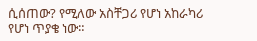ሲሰጠው? የሚለው አስቸጋሪ የሆነ አከራካሪ የሆነ ጥያቄ ነው።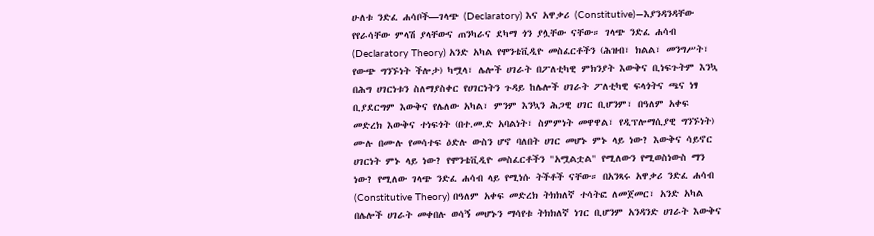ሁለቱ ንድፈ ሐሳቦች—ገላጭ (Declaratory) እና አዋቃሪ (Constitutive)—እያንዳንዳቸው የየራሳቸው ምላሽ ያላቸውና ጠንካራና ደካማ ጎን ያሏቸው ናቸው። ገላጭ ንድፈ ሐሳብ (Declaratory Theory) አንድ አካል የሞንቴቪዲዮ መስፈርቶችን (ሕዝብ፣ ክልል፣ መንግሥት፣ የውጭ ግንኙነት ችሎታ) ካሟላ፣ ሌሎች ሀገራት በፖለቲካዊ ምክንያት እውቅና ቢነፍጉትም እንኳ በሕግ ሀገርነቱን ስለማያስቀር የሀገርነትን ጉዳይ ከሌሎች ሀገራት ፖለቲካዊ ፍላጎትና ጫና ነፃ ቢያደርግም እውቅና የሌለው አካል፣ ምንም እንኳን ሕጋዊ ሀገር ቢሆንም፣ በዓለም አቀፍ መድረክ እውቅና ተነፍጎት (በተ.መ.ድ አባልነት፣ ስምምነት መዋዋል፣ የዲፕሎማሲያዊ ግንኙነት) ሙሉ በሙሉ የመሳተፍ ዕድሉ ውስን ሆኖ ባለበት ሀገር መሆኑ ምኑ ላይ ነው? እውቅና ሳይኖር ሀገርነት ምኑ ላይ ነው? የሞንቴቪዲዮ መስፈርቶችን "አሟልቷል" የሚለውን የሚወስነውስ ማን ነው? የሚለው ገላጭ ንድፈ ሐሳብ ላይ የሚነሱ ትችቶች ናቸው። በአንጻሩ አዋቃሪ ንድፈ ሐሳብ (Constitutive Theory) በዓለም አቀፍ መድረክ ትክክለኛ ተሳትፎ ለመጀመር፣ አንድ አካል በሌሎች ሀገራት መቀበሉ ወሳኝ መሆኑን ማሳየቱ ትክክለኛ ነገር ቢሆንም አንዳንድ ሀገራት እውቅና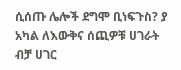ሲሰጡ ሌሎች ደግሞ ቢነፍጉስ? ያ አካል ለእውቅና ሰጪዎቹ ሀገራት ብቻ ሀገር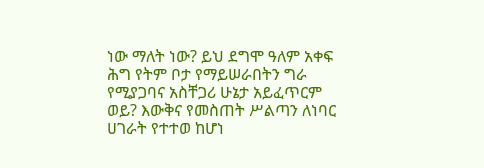ነው ማለት ነው? ይህ ደግሞ ዓለም አቀፍ ሕግ የትም ቦታ የማይሠራበትን ግራ የሚያጋባና አስቸጋሪ ሁኔታ አይፈጥርም ወይ? እውቅና የመስጠት ሥልጣን ለነባር ሀገራት የተተወ ከሆነ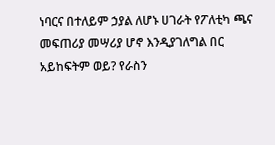ነባርና በተለይም ኃያል ለሆኑ ሀገራት የፖለቲካ ጫና መፍጠሪያ መሣሪያ ሆኖ እንዲያገለግል በር አይከፍትም ወይ? የራስን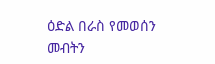ዕድል በራስ የመወሰን መብትን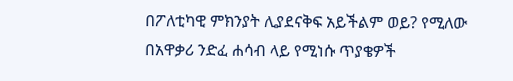በፖለቲካዊ ምክንያት ሊያደናቅፍ አይችልም ወይ? የሚለው በአዋቃሪ ንድፈ ሐሳብ ላይ የሚነሱ ጥያቄዎች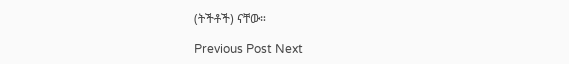(ትችቶች) ናቸው።

Previous Post Next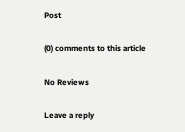Post

(0) comments to this article

No Reviews

Leave a reply